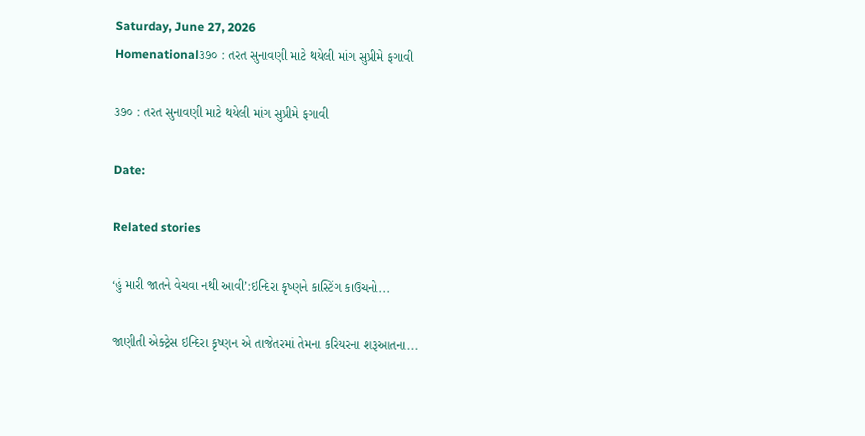Saturday, June 27, 2026
Homenational૩૭૦ : તરત સુનાવણી માટે થયેલી માંગ સુપ્રીમે ફગાવી

૩૭૦ : તરત સુનાવણી માટે થયેલી માંગ સુપ્રીમે ફગાવી

Date:

Related stories

‘હું મારી જાતને વેચવા નથી આવી’:ઇન્દિરા કૃષ્ણને કાસ્ટિંગ કાઉચનો...

જાણીતી એક્ટ્રેસ ઇન્દિરા કૃષ્ણન એ તાજેતરમાં તેમના કરિયરના શરૂઆતના...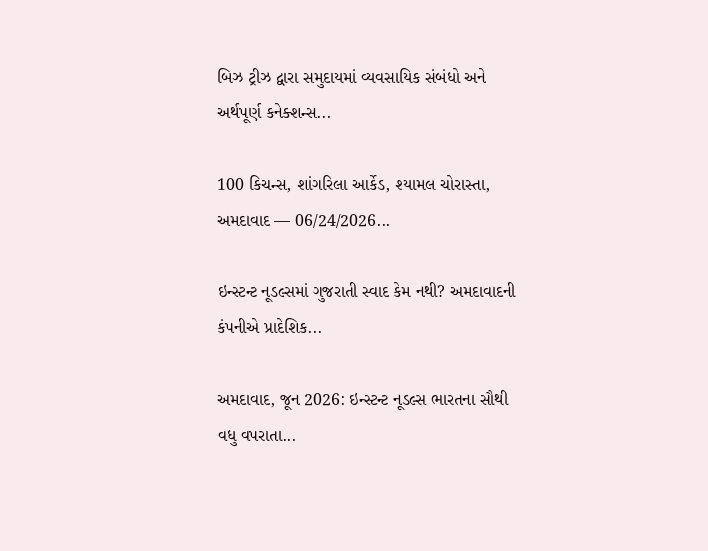બિઝ ટ્રીઝ દ્વારા સમુદાયમાં વ્યવસાયિક સંબંધો અને અર્થપૂર્ણ કનેક્શન્સ...

100 કિચન્સ, શાંગરિલા આર્કેડ, શ્યામલ ચોરાસ્તા, અમદાવાદ — 06/24/2026...

ઇન્સ્ટન્ટ નૂડલ્સમાં ગુજરાતી સ્વાદ કેમ નથી? અમદાવાદની કંપનીએ પ્રાદેશિક...

અમદાવાદ, જૂન 2026: ઇન્સ્ટન્ટ નૂડલ્સ ભારતના સૌથી વધુ વપરાતા...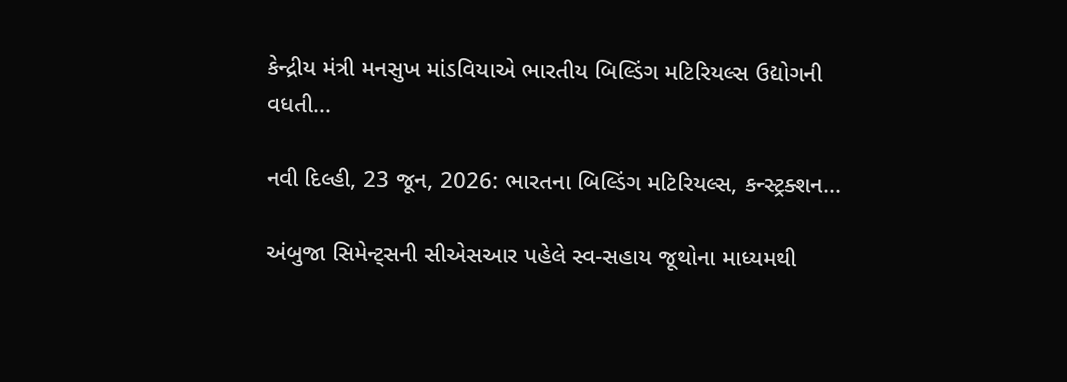કેન્દ્રીય મંત્રી મનસુખ માંડવિયાએ ભારતીય બિલ્ડિંગ મટિરિયલ્સ ઉદ્યોગની વધતી...

નવી દિલ્હી, 23 જૂન, 2026: ભારતના બિલ્ડિંગ મટિરિયલ્સ, કન્સ્ટ્રક્શન...

અંબુજા સિમેન્ટ્સની સીએસઆર પહેલે સ્વ-સહાય જૂથોના માધ્યમથી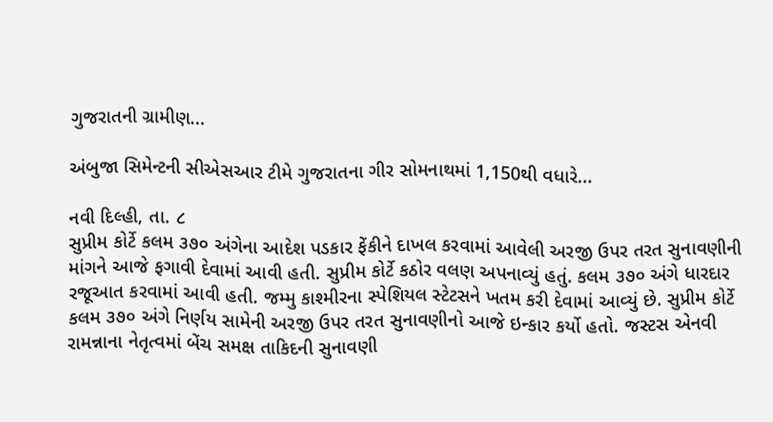ગુજરાતની ગ્રામીણ...

અંબુજા સિમેન્ટની સીએસઆર ટીમે ગુજરાતના ગીર સોમનાથમાં 1,150થી વધારે...

નવી દિલ્હી, તા. ૮
સુપ્રીમ કોર્ટે કલમ ૩૭૦ અંગેના આદેશ પડકાર ફેંકીને દાખલ કરવામાં આવેલી અરજી ઉપર તરત સુનાવણીની માંગને આજે ફગાવી દેવામાં આવી હતી. સુપ્રીમ કોર્ટે કઠોર વલણ અપનાવ્યું હતું. કલમ ૩૭૦ અંગે ધારદાર રજૂઆત કરવામાં આવી હતી. જમ્મુ કાશ્મીરના સ્પેશિયલ સ્ટેટસને ખતમ કરી દેવામાં આવ્યું છે. સુપ્રીમ કોર્ટે કલમ ૩૭૦ અંગે નિર્ણય સામેની અરજી ઉપર તરત સુનાવણીનો આજે ઇન્કાર કર્યો હતો. જસ્ટસ એનવી રામન્નાના નેતૃત્વમાં બેંચ સમક્ષ તાકિદની સુનાવણી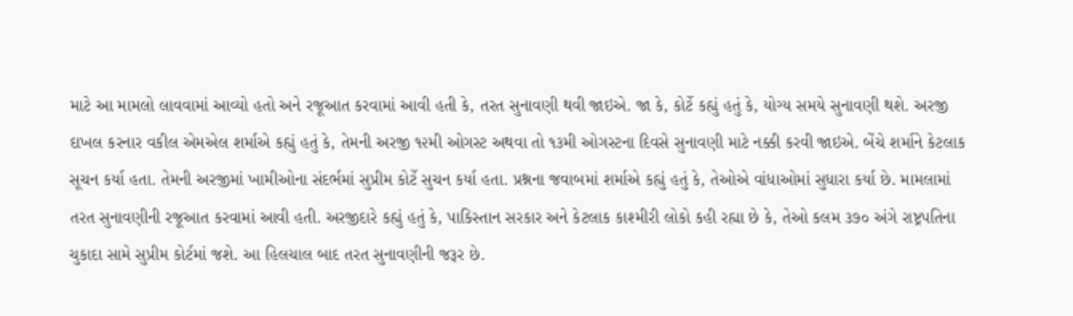માટે આ મામલો લાવવામાં આવ્યો હતો અને રજૂઆત કરવામાં આવી હતી કે, તરત સુનાવણી થવી જાઇએ. જા કે, કોર્ટે કહ્યું હતું કે, યોગ્ય સમયે સુનાવણી થશે. અરજી દાખલ કરનાર વકીલ એમએલ શર્માએ કહ્યું હતું કે, તેમની અરજી ૧૨મી ઓગસ્ટ અથવા તો ૧૩મી ઓગસ્ટના દિવસે સુનાવણી માટે નક્કી કરવી જાઇએ. બેંચે શર્માને કેટલાક સૂચન કર્યા હતા. તેમની અરજીમાં ખામીઓના સંદર્ભમાં સુપ્રીમ કોર્ટે સુચન કર્યા હતા. પ્રશ્નના જવાબમાં શર્માએ કહ્યું હતું કે, તેઓએ વાંધાઓમાં સુધારા કર્યા છે. મામલામાં તરત સુનાવણીની રજૂઆત કરવામાં આવી હતી. અરજીદારે કહ્યું હતું કે, પાકિસ્તાન સરકાર અને કેટલાક કાશ્મીરી લોકો કહી રહ્યા છે કે, તેઓ કલમ ૩૭૦ અંગે રાષ્ટ્રપતિના ચુકાદા સામે સુપ્રીમ કોર્ટમાં જશે. આ હિલચાલ બાદ તરત સુનાવણીની જરૂર છે.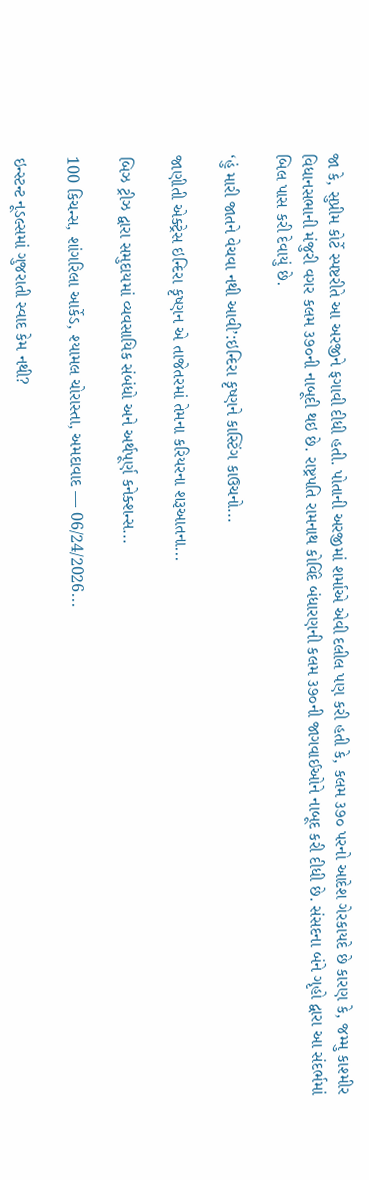જા કે, સુપ્રીમ કોર્ટે સ્પષ્ટરીતે આ અરજીને ફગાવી દીધી હતી. પોતાની અરજીમાં શર્માએ એવી દલીલ પણ કરી હતી કે, કલમ ૩૭૦ પરનો આદેશ ગેરકાયદે છે કારણ કે, જમ્મુ કાશ્મીર વિધાનસભાની મંજુરી વગર કલમ ૩૭૦ની નાબૂદી થઇ છે. રાષ્ટ્રપતિ રામનાથ કોવિંદે બંધારણની કલમ ૩૭૦ની જાગવાઈઓને નાબૂદ કરી દીધી છે. સંસદના બંને ગૃહો દ્વારા આ સંદર્ભમાં બિલ પાસ કરી દેવાયું છે.

‘હું મારી જાતને વેચવા નથી આવી’:ઇન્દિરા કૃષ્ણને કાસ્ટિંગ કાઉચનો...

જાણીતી એક્ટ્રેસ ઇન્દિરા કૃષ્ણન એ તાજેતરમાં તેમના કરિયરના શરૂઆતના...

બિઝ ટ્રીઝ દ્વારા સમુદાયમાં વ્યવસાયિક સંબંધો અને અર્થપૂર્ણ કનેક્શન્સ...

100 કિચન્સ, શાંગરિલા આર્કેડ, શ્યામલ ચોરાસ્તા, અમદાવાદ — 06/24/2026...

ઇન્સ્ટન્ટ નૂડલ્સમાં ગુજરાતી સ્વાદ કેમ નથી?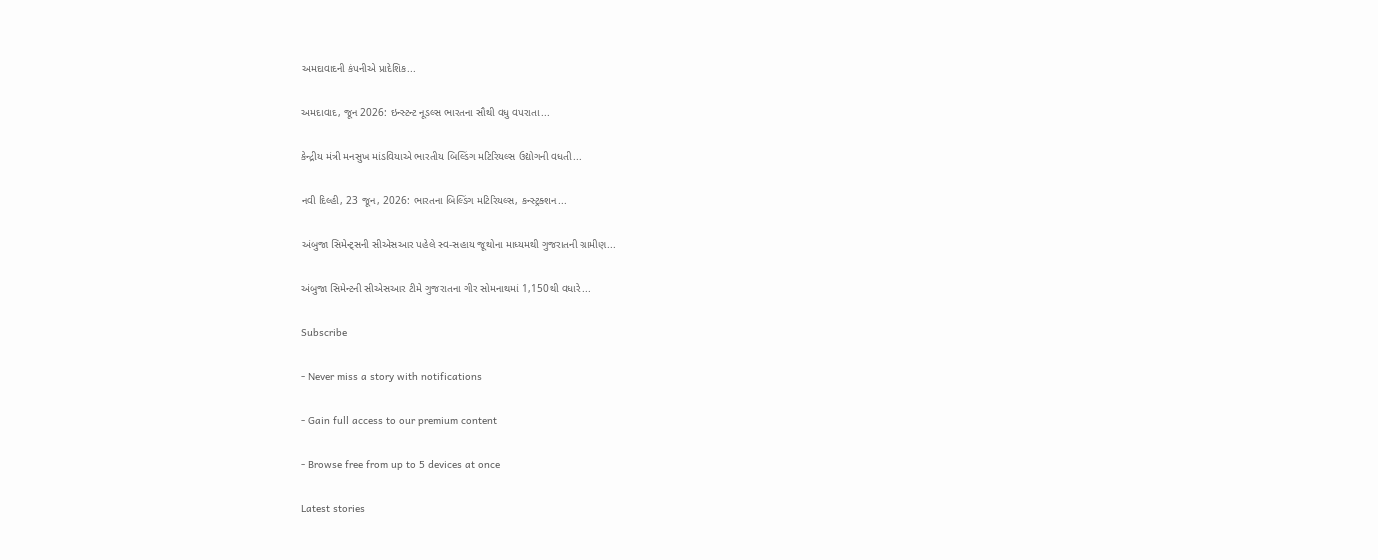અમદાવાદની કંપનીએ પ્રાદેશિક...

અમદાવાદ, જૂન 2026: ઇન્સ્ટન્ટ નૂડલ્સ ભારતના સૌથી વધુ વપરાતા...

કેન્દ્રીય મંત્રી મનસુખ માંડવિયાએ ભારતીય બિલ્ડિંગ મટિરિયલ્સ ઉદ્યોગની વધતી...

નવી દિલ્હી, 23 જૂન, 2026: ભારતના બિલ્ડિંગ મટિરિયલ્સ, કન્સ્ટ્રક્શન...

અંબુજા સિમેન્ટ્સની સીએસઆર પહેલે સ્વ-સહાય જૂથોના માધ્યમથી ગુજરાતની ગ્રામીણ...

અંબુજા સિમેન્ટની સીએસઆર ટીમે ગુજરાતના ગીર સોમનાથમાં 1,150થી વધારે...

Subscribe

- Never miss a story with notifications

- Gain full access to our premium content

- Browse free from up to 5 devices at once

Latest stories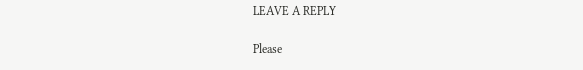LEAVE A REPLY

Please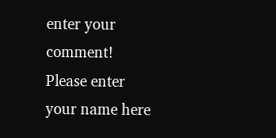enter your comment!
Please enter your name here